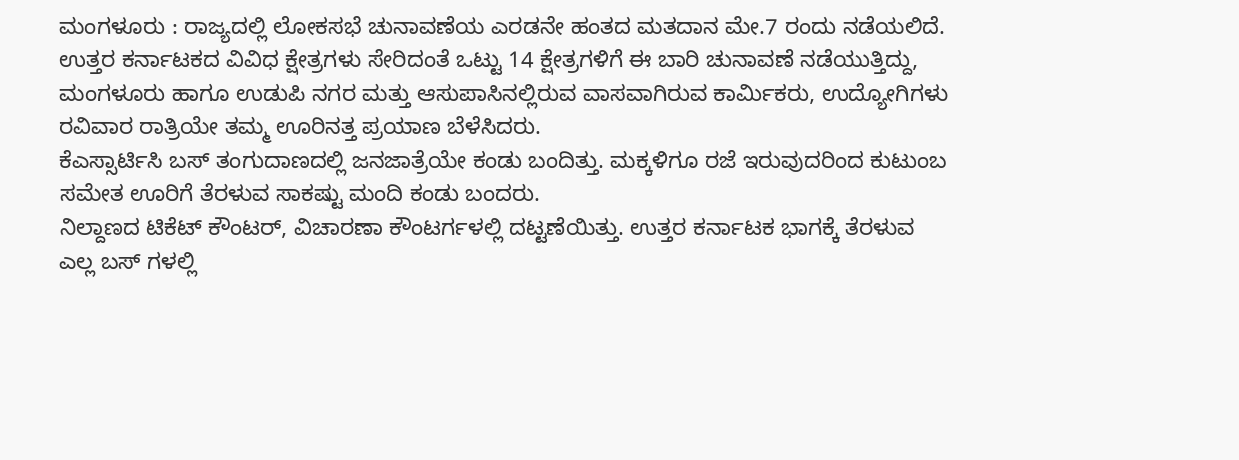ಮಂಗಳೂರು : ರಾಜ್ಯದಲ್ಲಿ ಲೋಕಸಭೆ ಚುನಾವಣೆಯ ಎರಡನೇ ಹಂತದ ಮತದಾನ ಮೇ.7 ರಂದು ನಡೆಯಲಿದೆ.
ಉತ್ತರ ಕರ್ನಾಟಕದ ವಿವಿಧ ಕ್ಷೇತ್ರಗಳು ಸೇರಿದಂತೆ ಒಟ್ಟು 14 ಕ್ಷೇತ್ರಗಳಿಗೆ ಈ ಬಾರಿ ಚುನಾವಣೆ ನಡೆಯುತ್ತಿದ್ದು, ಮಂಗಳೂರು ಹಾಗೂ ಉಡುಪಿ ನಗರ ಮತ್ತು ಆಸುಪಾಸಿನಲ್ಲಿರುವ ವಾಸವಾಗಿರುವ ಕಾರ್ಮಿಕರು, ಉದ್ಯೋಗಿಗಳು ರವಿವಾರ ರಾತ್ರಿಯೇ ತಮ್ಮ ಊರಿನತ್ತ ಪ್ರಯಾಣ ಬೆಳೆಸಿದರು.
ಕೆಎಸ್ಸಾರ್ಟಿಸಿ ಬಸ್ ತಂಗುದಾಣದಲ್ಲಿ ಜನಜಾತ್ರೆಯೇ ಕಂಡು ಬಂದಿತ್ತು. ಮಕ್ಕಳಿಗೂ ರಜೆ ಇರುವುದರಿಂದ ಕುಟುಂಬ ಸಮೇತ ಊರಿಗೆ ತೆರಳುವ ಸಾಕಷ್ಟು ಮಂದಿ ಕಂಡು ಬಂದರು.
ನಿಲ್ದಾಣದ ಟಿಕೆಟ್ ಕೌಂಟರ್, ವಿಚಾರಣಾ ಕೌಂಟರ್ಗಳಲ್ಲಿ ದಟ್ಟಣೆಯಿತ್ತು. ಉತ್ತರ ಕರ್ನಾಟಕ ಭಾಗಕ್ಕೆ ತೆರಳುವ ಎಲ್ಲ ಬಸ್ ಗಳಲ್ಲಿ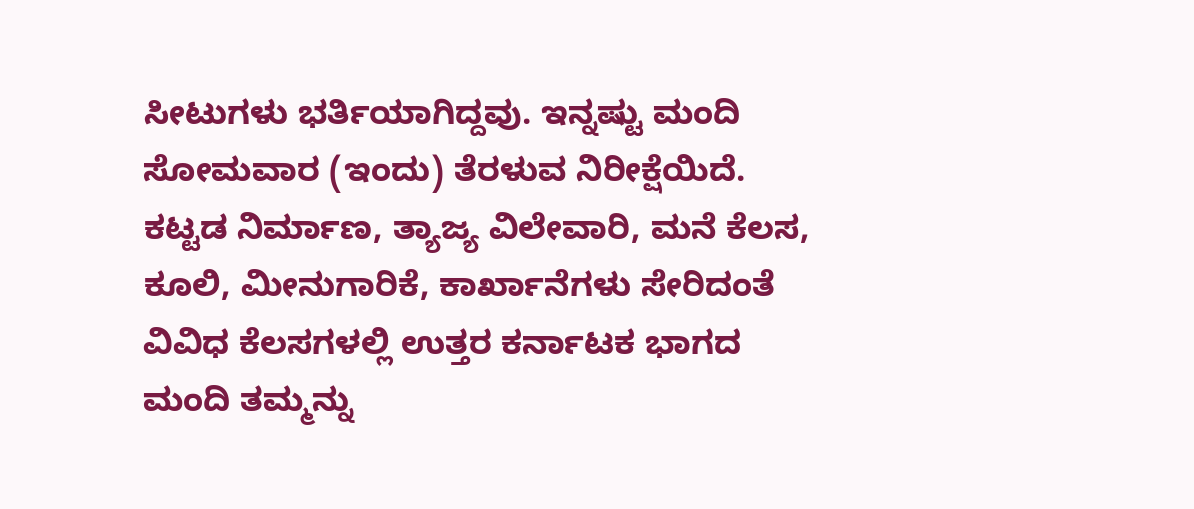ಸೀಟುಗಳು ಭರ್ತಿಯಾಗಿದ್ದವು. ಇನ್ನಷ್ಟು ಮಂದಿ ಸೋಮವಾರ (ಇಂದು) ತೆರಳುವ ನಿರೀಕ್ಷೆಯಿದೆ.
ಕಟ್ಟಡ ನಿರ್ಮಾಣ, ತ್ಯಾಜ್ಯ ವಿಲೇವಾರಿ, ಮನೆ ಕೆಲಸ, ಕೂಲಿ, ಮೀನುಗಾರಿಕೆ, ಕಾರ್ಖಾನೆಗಳು ಸೇರಿದಂತೆ ವಿವಿಧ ಕೆಲಸಗಳಲ್ಲಿ ಉತ್ತರ ಕರ್ನಾಟಕ ಭಾಗದ ಮಂದಿ ತಮ್ಮನ್ನು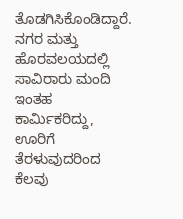ತೊಡಗಿಸಿಕೊಂಡಿದ್ದಾರೆ. ನಗರ ಮತ್ತು ಹೊರವಲಯದಲ್ಲಿ ಸಾವಿರಾರು ಮಂದಿ ಇಂತಹ ಕಾರ್ಮಿಕರಿದ್ದು, ಊರಿಗೆ ತೆರಳುವುದರಿಂದ ಕೆಲವು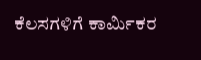ಕೆಲಸಗಳಿಗೆ ಕಾರ್ಮಿಕರ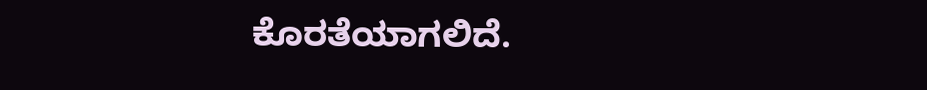ಕೊರತೆಯಾಗಲಿದೆ.